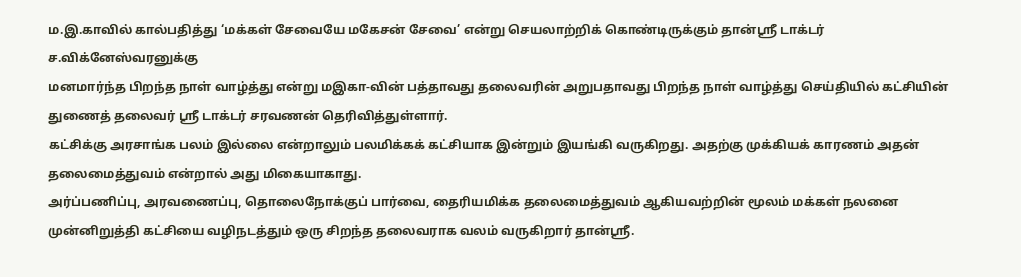ம.இ.காவில் கால்பதித்து ‘மக்கள் சேவையே மகேசன் சேவை’ என்று செயலாற்றிக் கொண்டிருக்கும் தான்ஸ்ரீ டாக்டர் ச.விக்னேஸ்வரனுக்கு
மனமார்ந்த பிறந்த நாள் வாழ்த்து என்று மஇகா-வின் பத்தாவது தலைவரின் அறுபதாவது பிறந்த நாள் வாழ்த்து செய்தியில் கட்சியின் துணைத் தலைவர் ஸ்ரீ டாக்டர் சரவணன் தெரிவித்துள்ளார்.
கட்சிக்கு அரசாங்க பலம் இல்லை என்றாலும் பலமிக்கக் கட்சியாக இன்றும் இயங்கி வருகிறது. அதற்கு முக்கியக் காரணம் அதன் தலைமைத்துவம் என்றால் அது மிகையாகாது.
அர்ப்பணிப்பு, அரவணைப்பு, தொலைநோக்குப் பார்வை, தைரியமிக்க தலைமைத்துவம் ஆகியவற்றின் மூலம் மக்கள் நலனை முன்னிறுத்தி கட்சியை வழிநடத்தும் ஒரு சிறந்த தலைவராக வலம் வருகிறார் தான்ஸ்ரீ.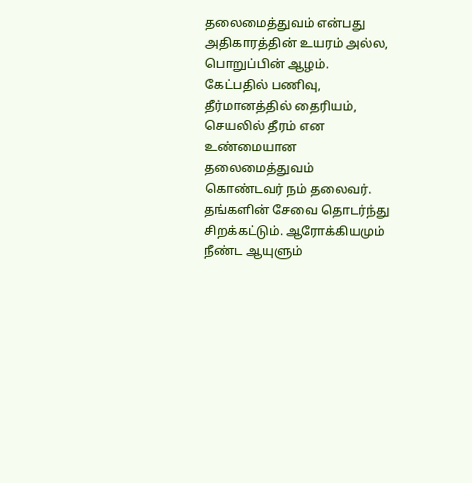தலைமைத்துவம் என்பது அதிகாரத்தின் உயரம் அல்ல,
பொறுப்பின் ஆழம். கேட்பதில் பணிவு, தீர்மானத்தில் தைரியம்,
செயலில் தீரம் என உண்மையான தலைமைத்துவம் கொண்டவர் நம் தலைவர்.
தங்களின் சேவை தொடர்ந்து சிறக்கட்டும். ஆரோக்கியமும் நீண்ட ஆயுளும்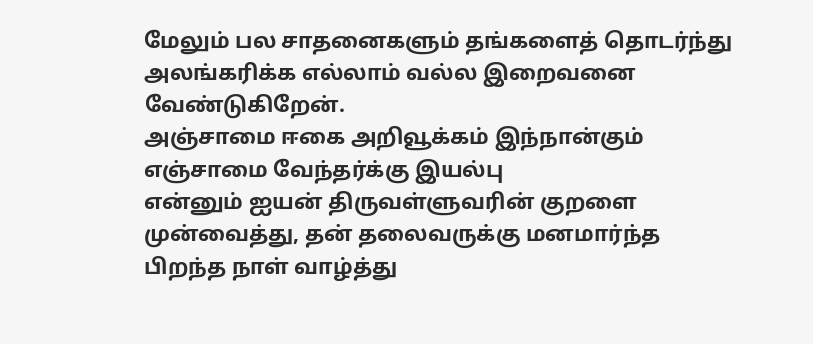மேலும் பல சாதனைகளும் தங்களைத் தொடர்ந்து
அலங்கரிக்க எல்லாம் வல்ல இறைவனை வேண்டுகிறேன்.
அஞ்சாமை ஈகை அறிவூக்கம் இந்நான்கும்
எஞ்சாமை வேந்தர்க்கு இயல்பு
என்னும் ஐயன் திருவள்ளுவரின் குறளை முன்வைத்து, தன் தலைவருக்கு மனமார்ந்த
பிறந்த நாள் வாழ்த்து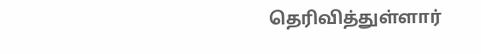தெரிவித்துள்ளார்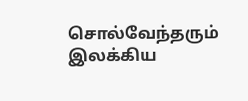சொல்வேந்தரும் இலக்கிய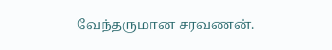வேந்தருமான சரவணன்.